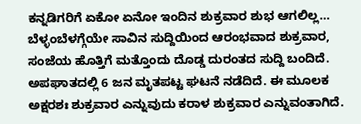ಕನ್ನಡಿಗರಿಗೆ ಏಕೋ ಏನೋ ಇಂದಿನ ಶುಕ್ರವಾರ ಶುಭ ಆಗಲಿಲ್ಲ… ಬೆಳ್ಳಂಬೆಳಗ್ಗೆಯೇ ಸಾವಿನ ಸುದ್ದಿಯಿಂದ ಆರಂಭವಾದ ಶುಕ್ರವಾರ, ಸಂಜೆಯ ಹೊತ್ತಿಗೆ ಮತ್ತೊಂದು ದೊಡ್ಡ ದುರಂತದ ಸುದ್ದಿ ಬಂದಿದೆ. ಅಪಘಾತದಲ್ಲಿ 6 ಜನ ಮೃತಪಟ್ಟ ಘಟನೆ ನಡೆದಿದೆ. ಈ ಮೂಲಕ ಅಕ್ಷರಶಃ ಶುಕ್ರವಾರ ಎನ್ನುವುದು ಕರಾಳ ಶುಕ್ರವಾರ ಎನ್ನುವಂತಾಗಿದೆ.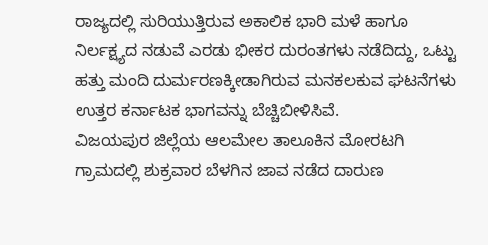ರಾಜ್ಯದಲ್ಲಿ ಸುರಿಯುತ್ತಿರುವ ಅಕಾಲಿಕ ಭಾರಿ ಮಳೆ ಹಾಗೂ ನಿರ್ಲಕ್ಷ್ಯದ ನಡುವೆ ಎರಡು ಭೀಕರ ದುರಂತಗಳು ನಡೆದಿದ್ದು, ಒಟ್ಟು ಹತ್ತು ಮಂದಿ ದುರ್ಮರಣಕ್ಕೀಡಾಗಿರುವ ಮನಕಲಕುವ ಘಟನೆಗಳು ಉತ್ತರ ಕರ್ನಾಟಕ ಭಾಗವನ್ನು ಬೆಚ್ಚಿಬೀಳಿಸಿವೆ.
ವಿಜಯಪುರ ಜಿಲ್ಲೆಯ ಆಲಮೇಲ ತಾಲೂಕಿನ ಮೋರಟಗಿ ಗ್ರಾಮದಲ್ಲಿ ಶುಕ್ರವಾರ ಬೆಳಗಿನ ಜಾವ ನಡೆದ ದಾರುಣ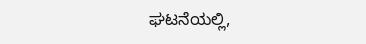ಘಟನೆಯಲ್ಲಿ,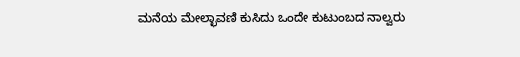ಮನೆಯ ಮೇಲ್ಛಾವಣಿ ಕುಸಿದು ಒಂದೇ ಕುಟುಂಬದ ನಾಲ್ವರು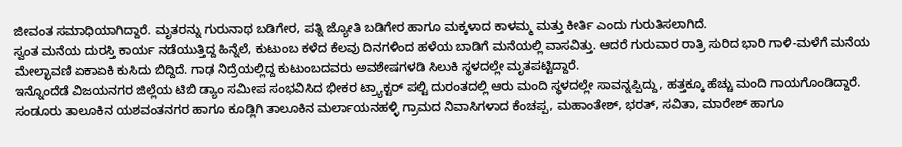ಜೀವಂತ ಸಮಾಧಿಯಾಗಿದ್ದಾರೆ. ಮೃತರನ್ನು ಗುರುನಾಥ ಬಡಿಗೇರ, ಪತ್ನಿ ಜ್ಯೋತಿ ಬಡಿಗೇರ ಹಾಗೂ ಮಕ್ಕಳಾದ ಕಾಳಮ್ಮ ಮತ್ತು ಕೀರ್ತಿ ಎಂದು ಗುರುತಿಸಲಾಗಿದೆ.
ಸ್ವಂತ ಮನೆಯ ದುರಸ್ತಿ ಕಾರ್ಯ ನಡೆಯುತ್ತಿದ್ದ ಹಿನ್ನೆಲೆ, ಕುಟುಂಬ ಕಳೆದ ಕೆಲವು ದಿನಗಳಿಂದ ಹಳೆಯ ಬಾಡಿಗೆ ಮನೆಯಲ್ಲಿ ವಾಸವಿತ್ತು. ಆದರೆ ಗುರುವಾರ ರಾತ್ರಿ ಸುರಿದ ಭಾರಿ ಗಾಳಿ-ಮಳೆಗೆ ಮನೆಯ ಮೇಲ್ಛಾವಣಿ ಏಕಾಏಕಿ ಕುಸಿದು ಬಿದ್ದಿದೆ. ಗಾಢ ನಿದ್ರೆಯಲ್ಲಿದ್ದ ಕುಟುಂಬದವರು ಅವಶೇಷಗಳಡಿ ಸಿಲುಕಿ ಸ್ಥಳದಲ್ಲೇ ಮೃತಪಟ್ಟಿದ್ದಾರೆ.
ಇನ್ನೊಂದೆಡೆ ವಿಜಯನಗರ ಜಿಲ್ಲೆಯ ಟಿಬಿ ಡ್ಯಾಂ ಸಮೀಪ ಸಂಭವಿಸಿದ ಭೀಕರ ಟ್ರ್ಯಾಕ್ಟರ್ ಪಲ್ಟಿ ದುರಂತದಲ್ಲಿ ಆರು ಮಂದಿ ಸ್ಥಳದಲ್ಲೇ ಸಾವನ್ನಪ್ಪಿದ್ದು, ಹತ್ತಕ್ಕೂ ಹೆಚ್ಚು ಮಂದಿ ಗಾಯಗೊಂಡಿದ್ದಾರೆ.
ಸಂಡೂರು ತಾಲೂಕಿನ ಯಶವಂತನಗರ ಹಾಗೂ ಕೂಡ್ಲಿಗಿ ತಾಲೂಕಿನ ಮರ್ಲಾಯನಹಳ್ಳಿ ಗ್ರಾಮದ ನಿವಾಸಿಗಳಾದ ಕೆಂಚಪ್ಪ, ಮಹಾಂತೇಶ್, ಭರತ್, ಸವಿತಾ, ಮಾರೇಶ್ ಹಾಗೂ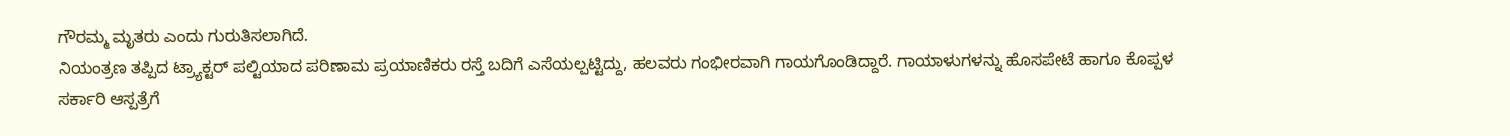ಗೌರಮ್ಮ ಮೃತರು ಎಂದು ಗುರುತಿಸಲಾಗಿದೆ.
ನಿಯಂತ್ರಣ ತಪ್ಪಿದ ಟ್ರ್ಯಾಕ್ಟರ್ ಪಲ್ಟಿಯಾದ ಪರಿಣಾಮ ಪ್ರಯಾಣಿಕರು ರಸ್ತೆ ಬದಿಗೆ ಎಸೆಯಲ್ಪಟ್ಟಿದ್ದು, ಹಲವರು ಗಂಭೀರವಾಗಿ ಗಾಯಗೊಂಡಿದ್ದಾರೆ. ಗಾಯಾಳುಗಳನ್ನು ಹೊಸಪೇಟೆ ಹಾಗೂ ಕೊಪ್ಪಳ ಸರ್ಕಾರಿ ಆಸ್ಪತ್ರೆಗೆ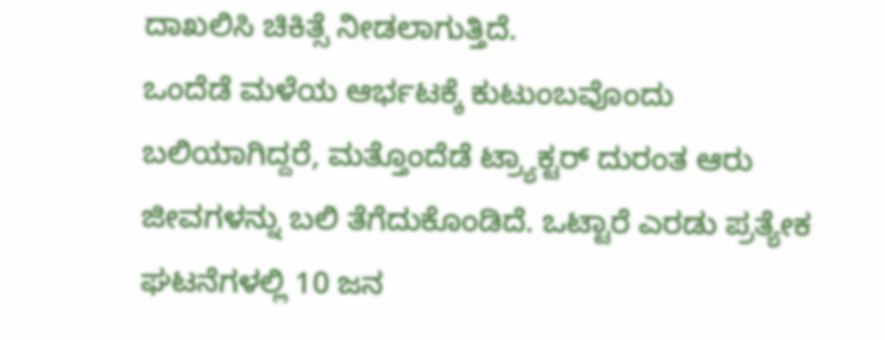ದಾಖಲಿಸಿ ಚಿಕಿತ್ಸೆ ನೀಡಲಾಗುತ್ತಿದೆ.
ಒಂದೆಡೆ ಮಳೆಯ ಆರ್ಭಟಕ್ಕೆ ಕುಟುಂಬವೊಂದು ಬಲಿಯಾಗಿದ್ದರೆ, ಮತ್ತೊಂದೆಡೆ ಟ್ರ್ಯಾಕ್ಟರ್ ದುರಂತ ಆರು ಜೀವಗಳನ್ನು ಬಲಿ ತೆಗೆದುಕೊಂಡಿದೆ. ಒಟ್ಟಾರೆ ಎರಡು ಪ್ರತ್ಯೇಕ ಘಟನೆಗಳಲ್ಲಿ 10 ಜನ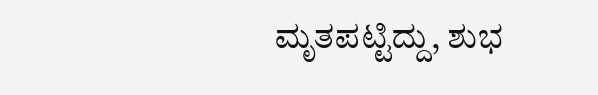ಮೃತಪಟ್ಟಿದ್ದು, ಶುಭ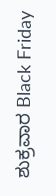ಶುಕ್ರವಾರ Black Friday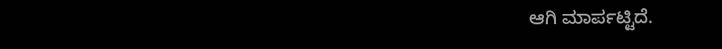ಆಗಿ ಮಾರ್ಪಟ್ಟಿದೆ.